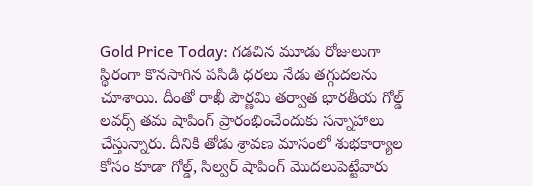Gold Price Today: గడచిన మూడు రోజులుగా స్థిరంగా కొనసాగిన పసిడి ధరలు నేడు తగ్గుదలను చూశాయి. దీంతో రాఖీ పౌర్ణమి తర్వాత భారతీయ గోల్డ్ లవర్స్ తమ షాపింగ్ ప్రారంభించేందుకు సన్నాహాలు చేస్తున్నారు. దీనికి తోడు శ్రావణ మాసంలో శుభకార్యాల కోసం కూడా గోల్డ్, సిల్వర్ షాపింగ్ మెుదలుపెట్టేవారు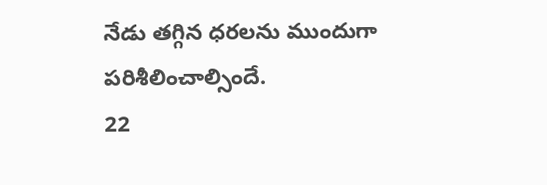నేడు తగ్గిన ధరలను ముందుగా పరిశీలించాల్సిందే.
22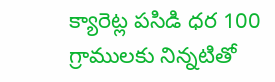క్యారెట్ల పసిడి ధర 100 గ్రాములకు నిన్నటితో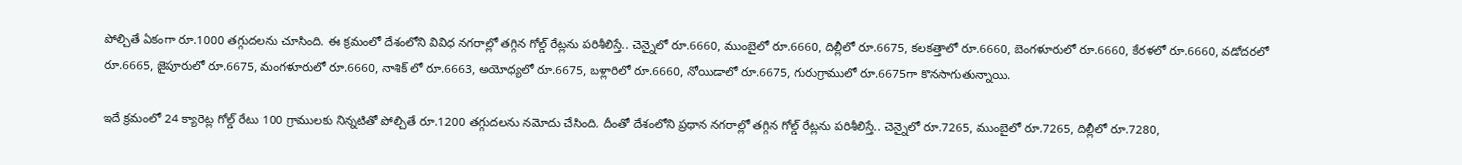పోల్చితే ఏకంగా రూ.1000 తగ్గుదలను చూసింది. ఈ క్రమంలో దేశంలోని వివిధ నగరాల్లో తగ్గిన గోల్డ్ రేట్లను పరిశీలిస్తే.. చెన్నైలో రూ.6660, ముంబైలో రూ.6660, దిల్లీలో రూ.6675, కలకత్తాలో రూ.6660, బెంగళూరులో రూ.6660, కేరళలో రూ.6660, వడోదరలో రూ.6665, జైపూరులో రూ.6675, మంగళూరులో రూ.6660, నాశిక్ లో రూ.6663, అయోధ్యలో రూ.6675, బళ్లారిలో రూ.6660, నోయిడాలో రూ.6675, గురుగ్రాములో రూ.6675గా కొనసాగుతున్నాయి.

ఇదే క్రమంలో 24 క్యారెట్ల గోల్డ్ రేటు 100 గ్రాములకు నిన్నటితో పోల్చితే రూ.1200 తగ్గుదలను నమోదు చేసింది. దీంతో దేశంలోని ప్రధాన నగరాల్లో తగ్గిన గోల్డ్ రేట్లను పరిశీలిస్తే.. చెన్నైలో రూ.7265, ముంబైలో రూ.7265, దిల్లీలో రూ.7280,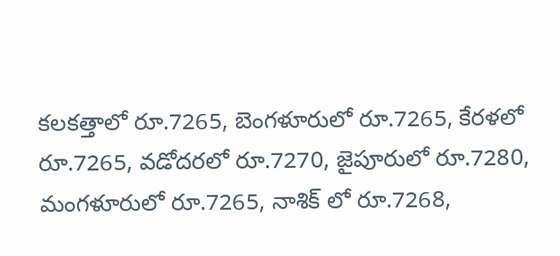కలకత్తాలో రూ.7265, బెంగళూరులో రూ.7265, కేరళలో రూ.7265, వడోదరలో రూ.7270, జైపూరులో రూ.7280, మంగళూరులో రూ.7265, నాశిక్ లో రూ.7268,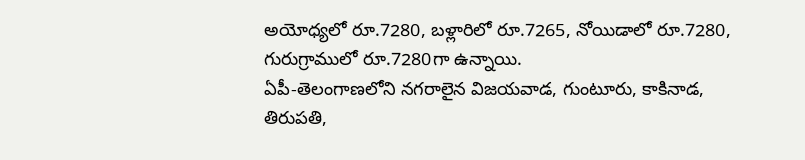అయోధ్యలో రూ.7280, బళ్లారిలో రూ.7265, నోయిడాలో రూ.7280, గురుగ్రాములో రూ.7280గా ఉన్నాయి.
ఏపీ-తెలంగాణలోని నగరాలైన విజయవాడ, గుంటూరు, కాకినాడ, తిరుపతి,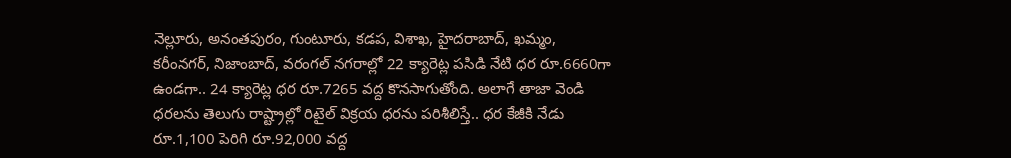నెల్లూరు, అనంతపురం, గుంటూరు, కడప, విశాఖ, హైదరాబాద్, ఖమ్మం, కరీంనగర్, నిజాంబాద్, వరంగల్ నగరాల్లో 22 క్యారెట్ల పసిడి నేటి ధర రూ.6660గా ఉండగా.. 24 క్యారెట్ల ధర రూ.7265 వద్ద కొనసాగుతోంది. అలాగే తాజా వెండి ధరలను తెలుగు రాష్ట్రాల్లో రిటైల్ విక్రయ ధరను పరిశీలిస్తే.. ధర కేజీకి నేడు రూ.1,100 పెరిగి రూ.92,000 వద్ద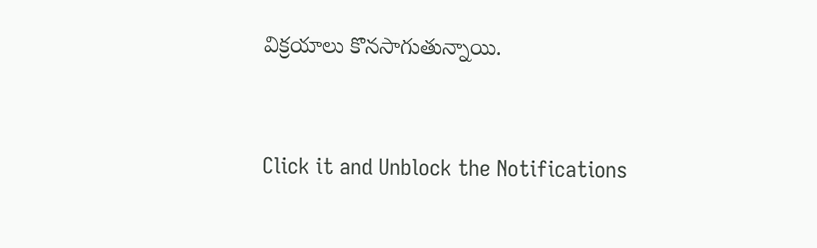విక్రయాలు కొనసాగుతున్నాయి.


Click it and Unblock the Notifications